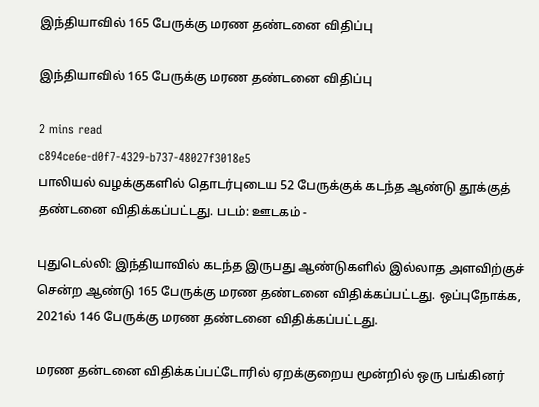இந்தியாவில் 165 பேருக்கு மரண தண்டனை விதிப்பு

இந்தியாவில் 165 பேருக்கு மரண தண்டனை விதிப்பு

2 mins read
c894ce6e-d0f7-4329-b737-48027f3018e5
பாலியல் வழக்குகளில் தொடர்புடைய 52 பேருக்குக் கடந்த ஆண்டு தூக்குத் தண்டனை விதிக்கப்பட்டது. படம்: ஊடகம் -

புதுடெல்லி: இந்தியாவில் கடந்த இருபது ஆண்டுகளில் இல்லாத அளவிற்குச் சென்ற ஆண்டு 165 பேருக்கு மரண தண்டனை விதிக்கப்பட்டது. ஒப்புநோக்க, 2021ல் 146 பேருக்கு மரண தண்டனை விதிக்கப்பட்டது.

மரண தன்டனை விதிக்கப்பட்டோரில் ஏறக்குறைய மூன்றில் ஒரு பங்கினர்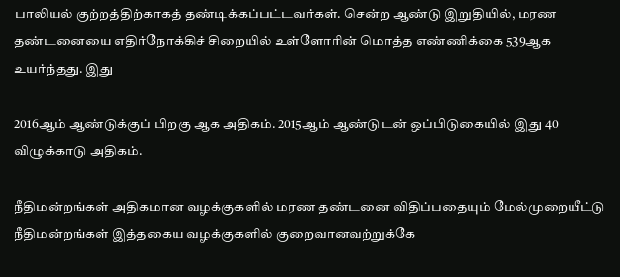பாலியல் குற்றத்திற்காகத் தண்டிக்கப்பட்டவர்கள். சென்ற ஆண்டு இறுதியில், மரண தண்டனையை எதிர்நோக்கிச் சிறையில் உள்ளோரின் மொத்த எண்ணிக்கை 539ஆக உயர்ந்தது. இது

2016ஆம் ஆண்டுக்குப் பிறகு ஆக அதிகம். 2015ஆம் ஆண்டுடன் ஒப்பிடுகையில் இது 40 விழுக்காடு அதிகம்.

நீதிமன்றங்கள் அதிகமான வழக்குகளில் மரண தண்டனை விதிப்பதையும் மேல்முறையீட்டு நீதிமன்றங்கள் இத்தகைய வழக்குகளில் குறைவானவற்றுக்கே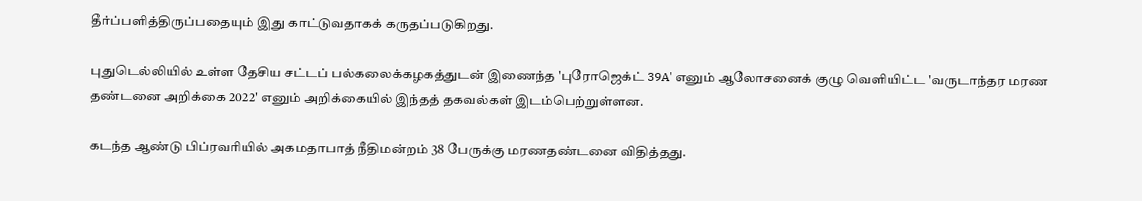தீர்ப்பளித்திருப்பதையும் இது காட்டுவதாகக் கருதப்படுகிறது.

புதுடெல்லியில் உள்ள தேசிய சட்டப் பல்கலைக்கழகத்துடன் இணைந்த 'புரோஜெக்ட் 39A' எனும் ஆலோசனைக் குழு வெளியிட்ட 'வருடாந்தர மரண தண்டனை அறிக்கை 2022' எனும் அறிக்கையில் இந்தத் தகவல்கள் இடம்பெற்றுள்ளன.

கடந்த ஆண்டு பிப்ரவரியில் அகமதாபாத் நீதிமன்றம் 38 பேருக்கு மரணதண்டனை விதித்தது.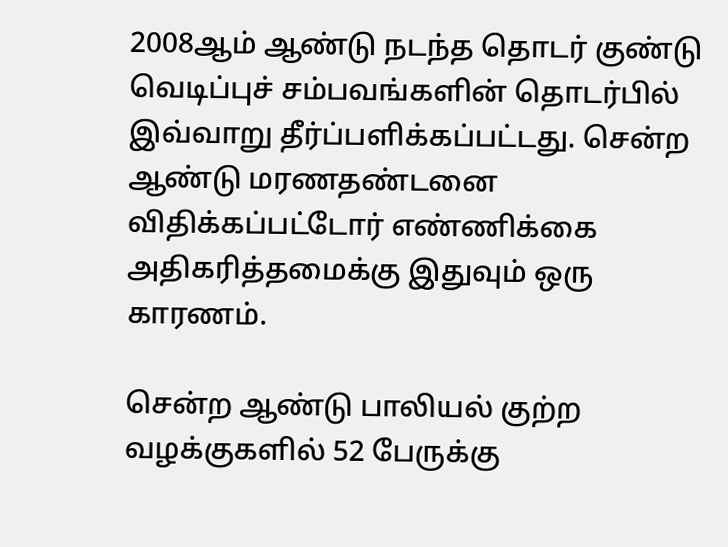2008ஆம் ஆண்டு நடந்த தொடர் குண்டு வெடிப்புச் சம்பவங்களின் தொடர்பில் இவ்வாறு தீர்ப்பளிக்கப்பட்டது. சென்ற ஆண்டு மரணதண்டனை விதிக்கப்பட்டோர் எண்ணிக்கை அதிகரித்தமைக்கு இதுவும் ஒரு காரணம்.

சென்ற ஆண்டு பாலியல் குற்ற வழக்குகளில் 52 பேருக்கு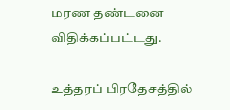மரண தண்டனை விதிக்கப்பட்டது.

உத்தரப் பிரதேசத்தில்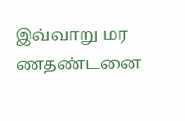இவ்வாறு மர ணதண்டனை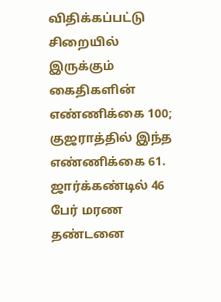விதிக்கப்பட்டு சிறையில் இருக்கும் கைதிகளின் எண்ணிக்கை 100; குஜராத்தில் இந்த எண்ணிக்கை 61. ஜார்க்கண்டில் 46 பேர் மரண தண்டனை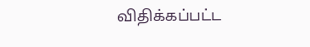விதிக்கப்பட்ட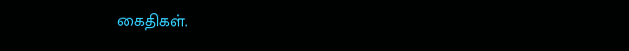கைதிகள்.